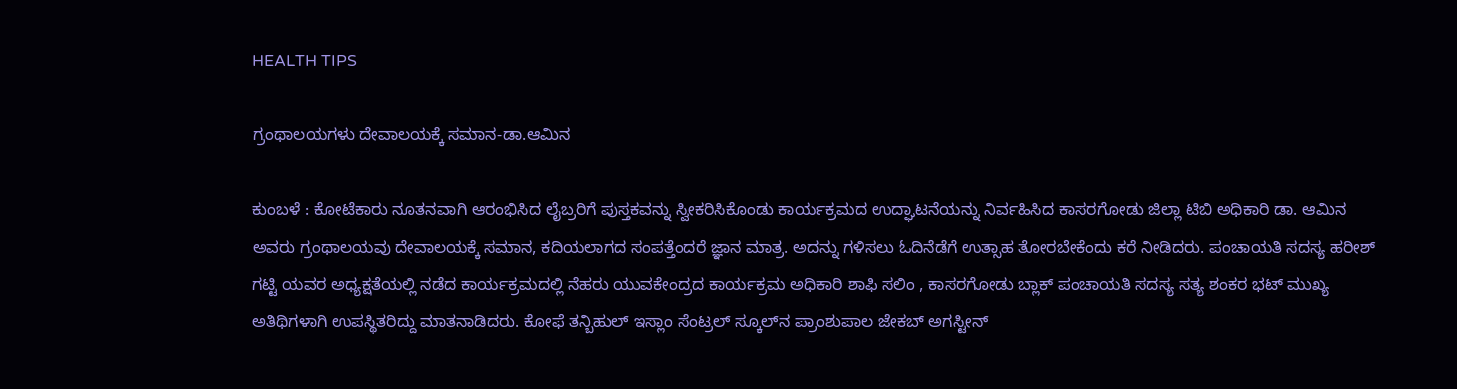HEALTH TIPS

ಗ್ರಂಥಾಲಯಗಳು ದೇವಾಲಯಕ್ಕೆ ಸಮಾನ-ಡಾ.ಆಮಿನ

ಕುಂಬಳೆ : ಕೋಟೆಕಾರು ನೂತನವಾಗಿ ಆರಂಭಿಸಿದ ಲೈಬ್ರರಿಗೆ ಪುಸ್ತಕವನ್ನು ಸ್ವೀಕರಿಸಿಕೊಂಡು ಕಾರ್ಯಕ್ರಮದ ಉದ್ಘಾಟನೆಯನ್ನು ನಿರ್ವಹಿಸಿದ ಕಾಸರಗೋಡು ಜಿಲ್ಲಾ ಟಿಬಿ ಅಧಿಕಾರಿ ಡಾ. ಆಮಿನ ಅವರು ಗ್ರಂಥಾಲಯವು ದೇವಾಲಯಕ್ಕೆ ಸಮಾನ, ಕದಿಯಲಾಗದ ಸಂಪತ್ತೆಂದರೆ ಜ್ಞಾನ ಮಾತ್ರ. ಅದನ್ನು ಗಳಿಸಲು ಓದಿನೆಡೆಗೆ ಉತ್ಸಾಹ ತೋರಬೇಕೆಂದು ಕರೆ ನೀಡಿದರು. ಪಂಚಾಯತಿ ಸದಸ್ಯ ಹರೀಶ್ ಗಟ್ಟಿ ಯವರ ಅಧ್ಯಕ್ಷತೆಯಲ್ಲಿ ನಡೆದ ಕಾರ್ಯಕ್ರಮದಲ್ಲಿ ನೆಹರು ಯುವಕೇಂದ್ರದ ಕಾರ್ಯಕ್ರಮ ಅಧಿಕಾರಿ ಶಾಫಿ ಸಲಿಂ , ಕಾಸರಗೋಡು ಬ್ಲಾಕ್ ಪಂಚಾಯತಿ ಸದಸ್ಯ ಸತ್ಯ ಶಂಕರ ಭಟ್ ಮುಖ್ಯ ಅತಿಥಿಗಳಾಗಿ ಉಪಸ್ಥಿತರಿದ್ದು ಮಾತನಾಡಿದರು. ಕೋಫೆ ತನ್ಬಿಹುಲ್ ಇಸ್ಲಾಂ ಸೆಂಟ್ರಲ್ ಸ್ಕೂಲ್‍ನ ಪ್ರಾಂಶುಪಾಲ ಜೇಕಬ್ ಅಗಸ್ಟೀನ್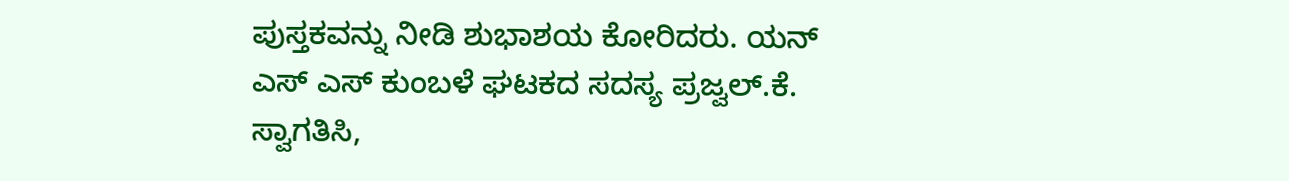ಪುಸ್ತಕವನ್ನು ನೀಡಿ ಶುಭಾಶಯ ಕೋರಿದರು. ಯನ್ ಎಸ್ ಎಸ್ ಕುಂಬಳೆ ಘಟಕದ ಸದಸ್ಯ ಪ್ರಜ್ವಲ್.ಕೆ. ಸ್ವಾಗತಿಸಿ,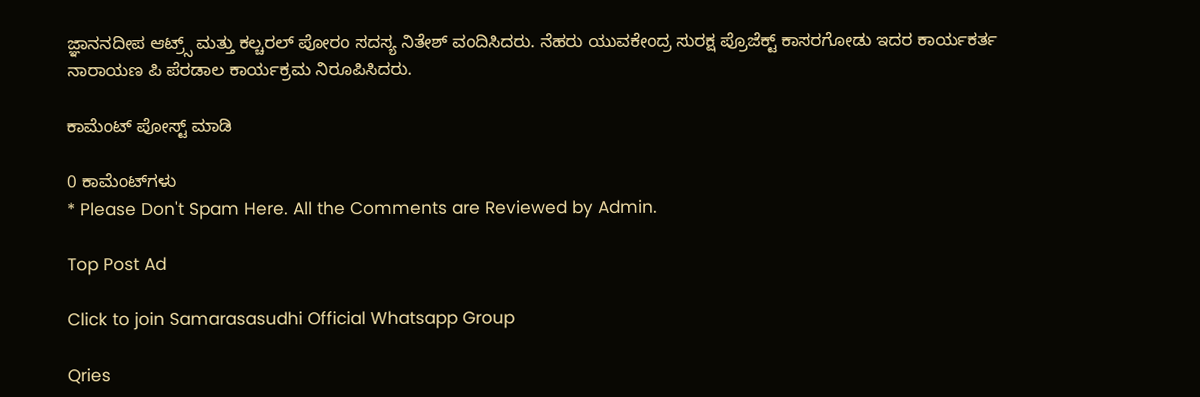ಜ್ಞಾನನದೀಪ ಆಟ್ರ್ಸ್ ಮತ್ತು ಕಲ್ಚರಲ್ ಪೋರಂ ಸದಸ್ಯ ನಿತೇಶ್ ವಂದಿಸಿದರು. ನೆಹರು ಯುವಕೇಂದ್ರ ಸುರಕ್ಷ ಪ್ರೊಜೆಕ್ಟ್ ಕಾಸರಗೋಡು ಇದರ ಕಾರ್ಯಕರ್ತ ನಾರಾಯಣ ಪಿ ಪೆರಡಾಲ ಕಾರ್ಯಕ್ರಮ ನಿರೂಪಿಸಿದರು.

ಕಾಮೆಂಟ್‌‌ ಪೋಸ್ಟ್‌ ಮಾಡಿ

0 ಕಾಮೆಂಟ್‌ಗಳು
* Please Don't Spam Here. All the Comments are Reviewed by Admin.

Top Post Ad

Click to join Samarasasudhi Official Whatsapp Group

Qries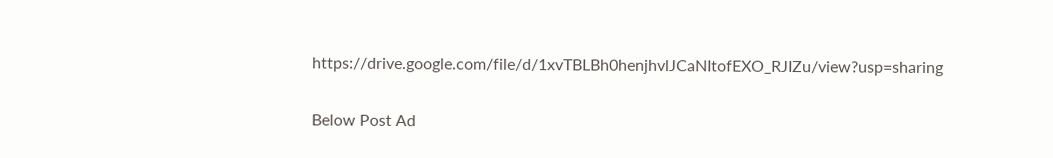https://drive.google.com/file/d/1xvTBLBh0henjhvlJCaNItofEXO_RJIZu/view?usp=sharing

Below Post Ad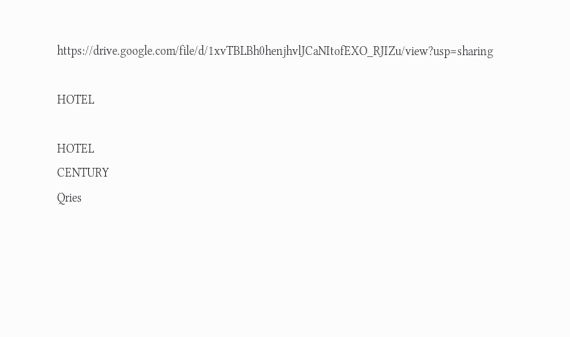https://drive.google.com/file/d/1xvTBLBh0henjhvlJCaNItofEXO_RJIZu/view?usp=sharing

HOTEL

HOTEL
CENTURY
Qries